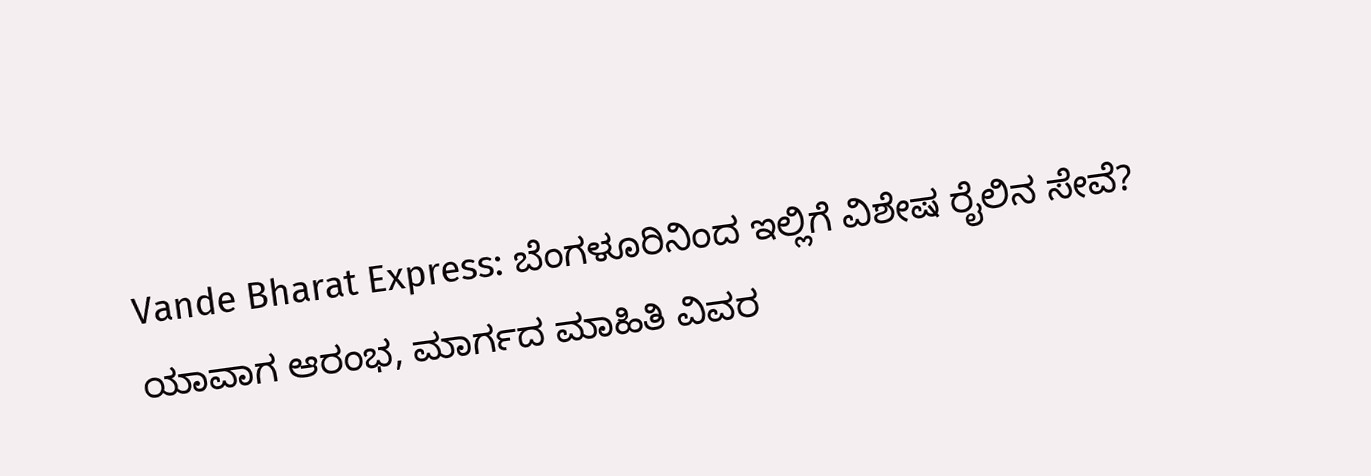Vande Bharat Express: ಬೆಂಗಳೂರಿನಿಂದ ಇಲ್ಲಿಗೆ ವಿಶೇಷ ರೈಲಿನ ಸೇವೆ? ಯಾವಾಗ ಆರಂಭ, ಮಾರ್ಗದ ಮಾಹಿತಿ ವಿವರ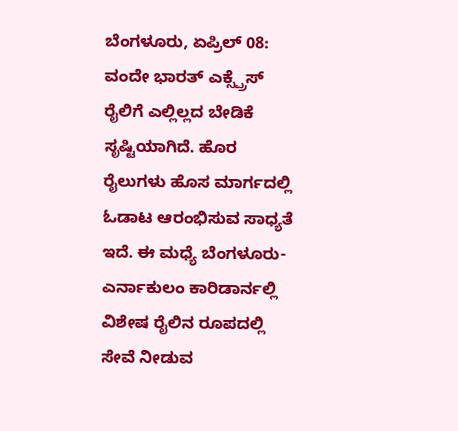ಬೆಂಗಳೂರು, ಏಪ್ರಿಲ್ 08: ವಂದೇ ಭಾರತ್ ಎಕ್ಸ್ಪ್ರೆಸ್ ರೈಲಿಗೆ ಎಲ್ಲಿಲ್ಲದ ಬೇಡಿಕೆ ಸೃಷ್ಟಿಯಾಗಿದೆ. ಹೊರ ರೈಲುಗಳು ಹೊಸ ಮಾರ್ಗದಲ್ಲಿ ಓಡಾಟ ಆರಂಭಿಸುವ ಸಾಧ್ಯತೆ ಇದೆ. ಈ ಮಧ್ಯೆ ಬೆಂಗಳೂರು-ಎರ್ನಾಕುಲಂ ಕಾರಿಡಾರ್ನಲ್ಲಿ ವಿಶೇಷ ರೈಲಿನ ರೂಪದಲ್ಲಿ ಸೇವೆ ನೀಡುವ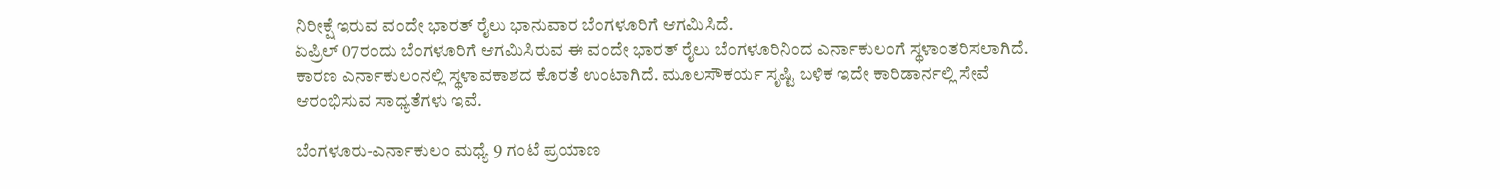ನಿರೀಕ್ಷೆ ಇರುವ ವಂದೇ ಭಾರತ್ ರೈಲು ಭಾನುವಾರ ಬೆಂಗಳೂರಿಗೆ ಆಗಮಿಸಿದೆ.
ಏಪ್ರಿಲ್ 07ರಂದು ಬೆಂಗಳೂರಿಗೆ ಆಗಮಿಸಿರುವ ಈ ವಂದೇ ಭಾರತ್ ರೈಲು ಬೆಂಗಳೂರಿನಿಂದ ಎರ್ನಾಕುಲಂಗೆ ಸ್ಥಳಾಂತರಿಸಲಾಗಿದೆ. ಕಾರಣ ಎರ್ನಾಕುಲಂನಲ್ಲಿ ಸ್ಥಳಾವಕಾಶದ ಕೊರತೆ ಉಂಟಾಗಿದೆ. ಮೂಲಸೌಕರ್ಯ ಸೃಷ್ಟಿ ಬಳಿಕ ಇದೇ ಕಾರಿಡಾರ್ನಲ್ಲಿ ಸೇವೆ ಆರಂಭಿಸುವ ಸಾಧ್ಯತೆಗಳು ಇವೆ.

ಬೆಂಗಳೂರು-ಎರ್ನಾಕುಲಂ ಮಧ್ಯೆ 9 ಗಂಟೆ ಪ್ರಯಾಣ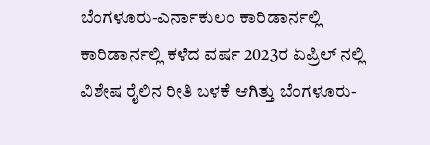ಬೆಂಗಳೂರು-ಎರ್ನಾಕುಲಂ ಕಾರಿಡಾರ್ನಲ್ಲಿ ಕಾರಿಡಾರ್ನಲ್ಲಿ ಕಳೆದ ವರ್ಷ 2023ರ ಏಪ್ರಿಲ್ ನಲ್ಲಿ ವಿಶೇಷ ರೈಲಿನ ರೀತಿ ಬಳಕೆ ಆಗಿತ್ತು ಬೆಂಗಳೂರು-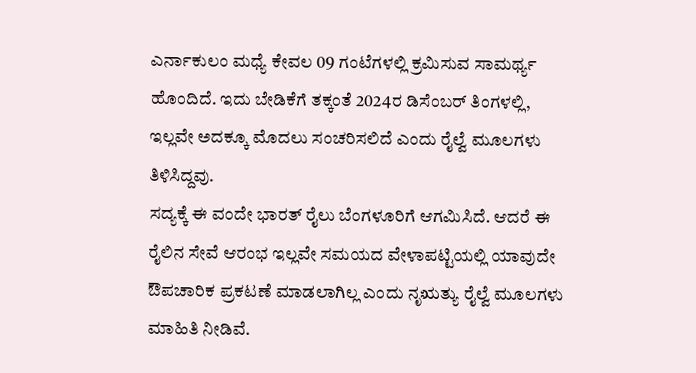ಎರ್ನಾಕುಲಂ ಮಧ್ಯೆ ಕೇವಲ 09 ಗಂಟೆಗಳಲ್ಲಿ ಕ್ರಮಿಸುವ ಸಾಮರ್ಥ್ಯ ಹೊಂದಿದೆ. ಇದು ಬೇಡಿಕೆಗೆ ತಕ್ಕಂತೆ 2024ರ ಡಿಸೆಂಬರ್ ತಿಂಗಳಲ್ಲಿ, ಇಲ್ಲವೇ ಅದಕ್ಕೂ ಮೊದಲು ಸಂಚರಿಸಲಿದೆ ಎಂದು ರೈಲ್ವೆ ಮೂಲಗಳು ತಿಳಿಸಿದ್ದವು.
ಸದ್ಯಕ್ಕೆ ಈ ವಂದೇ ಭಾರತ್ ರೈಲು ಬೆಂಗಳೂರಿಗೆ ಆಗಮಿಸಿದೆ. ಆದರೆ ಈ ರೈಲಿನ ಸೇವೆ ಆರಂಭ ಇಲ್ಲವೇ ಸಮಯದ ವೇಳಾಪಟ್ಟಿಯಲ್ಲಿ ಯಾವುದೇ ಔಪಚಾರಿಕ ಪ್ರಕಟಣೆ ಮಾಡಲಾಗಿಲ್ಲ ಎಂದು ನೃಋತ್ಯು ರೈಲ್ವೆ ಮೂಲಗಳು ಮಾಹಿತಿ ನೀಡಿವೆ.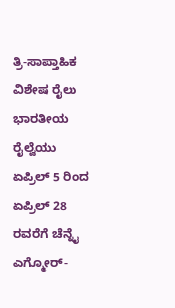ತ್ರಿ-ಸಾಪ್ತಾಹಿಕ ವಿಶೇಷ ರೈಲು
ಭಾರತೀಯ ರೈಲ್ವೆಯು ಏಪ್ರಿಲ್ 5 ರಿಂದ ಏಪ್ರಿಲ್ 28 ರವರೆಗೆ ಚೆನ್ನೈ ಎಗ್ಮೋರ್-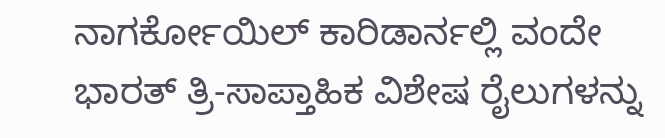ನಾಗರ್ಕೋಯಿಲ್ ಕಾರಿಡಾರ್ನಲ್ಲಿ ವಂದೇ ಭಾರತ್ ತ್ರಿ-ಸಾಪ್ತಾಹಿಕ ವಿಶೇಷ ರೈಲುಗಳನ್ನು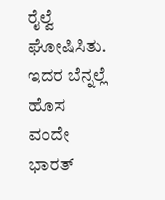ರೈಲ್ವೆ ಘೋಷಿಸಿತು. ಇದರ ಬೆನ್ನಲ್ಲೆ ಹೊಸ ವಂದೇ ಭಾರತ್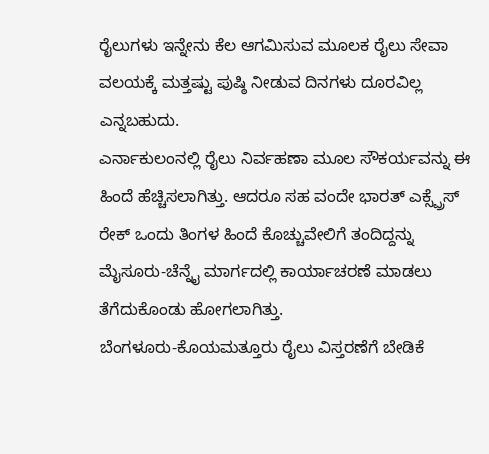ರೈಲುಗಳು ಇನ್ನೇನು ಕೆಲ ಆಗಮಿಸುವ ಮೂಲಕ ರೈಲು ಸೇವಾ ವಲಯಕ್ಕೆ ಮತ್ತಷ್ಟು ಪುಷ್ಠಿ ನೀಡುವ ದಿನಗಳು ದೂರವಿಲ್ಲ ಎನ್ನಬಹುದು.
ಎರ್ನಾಕುಲಂನಲ್ಲಿ ರೈಲು ನಿರ್ವಹಣಾ ಮೂಲ ಸೌಕರ್ಯವನ್ನು ಈ ಹಿಂದೆ ಹೆಚ್ಚಿಸಲಾಗಿತ್ತು. ಆದರೂ ಸಹ ವಂದೇ ಭಾರತ್ ಎಕ್ಸ್ಪ್ರೆಸ್ ರೇಕ್ ಒಂದು ತಿಂಗಳ ಹಿಂದೆ ಕೊಚ್ಚುವೇಲಿಗೆ ತಂದಿದ್ದನ್ನು ಮೈಸೂರು-ಚೆನ್ನೈ ಮಾರ್ಗದಲ್ಲಿ ಕಾರ್ಯಾಚರಣೆ ಮಾಡಲು ತೆಗೆದುಕೊಂಡು ಹೋಗಲಾಗಿತ್ತು.
ಬೆಂಗಳೂರು-ಕೊಯಮತ್ತೂರು ರೈಲು ವಿಸ್ತರಣೆಗೆ ಬೇಡಿಕೆ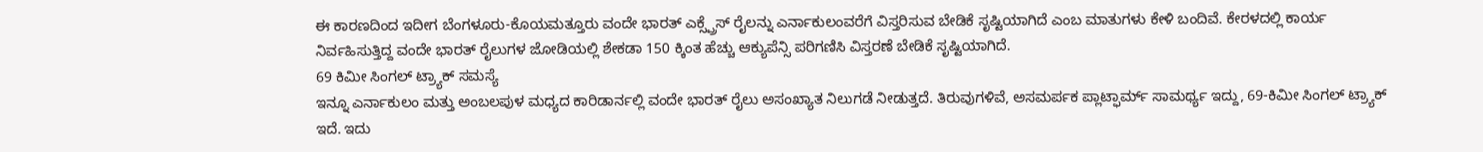ಈ ಕಾರಣದಿಂದ ಇದೀಗ ಬೆಂಗಳೂರು-ಕೊಯಮತ್ತೂರು ವಂದೇ ಭಾರತ್ ಎಕ್ಸ್ಪ್ರೆಸ್ ರೈಲನ್ನು ಎರ್ನಾಕುಲಂವರೆಗೆ ವಿಸ್ತರಿಸುವ ಬೇಡಿಕೆ ಸೃಷ್ಟಿಯಾಗಿದೆ ಎಂಬ ಮಾತುಗಳು ಕೇಳಿ ಬಂದಿವೆ. ಕೇರಳದಲ್ಲಿ ಕಾರ್ಯ ನಿರ್ವಹಿಸುತ್ತಿದ್ದ ವಂದೇ ಭಾರತ್ ರೈಲುಗಳ ಜೋಡಿಯಲ್ಲಿ ಶೇಕಡಾ 150 ಕ್ಕಿಂತ ಹೆಚ್ಚು ಆಕ್ಯುಪೆನ್ಸಿ ಪರಿಗಣಿಸಿ ವಿಸ್ತರಣೆ ಬೇಡಿಕೆ ಸೃಷ್ಟಿಯಾಗಿದೆ.
69 ಕಿಮೀ ಸಿಂಗಲ್ ಟ್ರ್ಯಾಕ್ ಸಮಸ್ಯೆ
ಇನ್ನೂ ಎರ್ನಾಕುಲಂ ಮತ್ತು ಅಂಬಲಪುಳ ಮಧ್ಯದ ಕಾರಿಡಾರ್ನಲ್ಲಿ ವಂದೇ ಭಾರತ್ ರೈಲು ಅಸಂಖ್ಯಾತ ನಿಲುಗಡೆ ನೀಡುತ್ತದೆ. ತಿರುವುಗಳಿವೆ, ಅಸಮರ್ಪಕ ಪ್ಲಾಟ್ಫಾರ್ಮ್ ಸಾಮರ್ಥ್ಯ ಇದ್ದು, 69-ಕಿಮೀ ಸಿಂಗಲ್ ಟ್ರ್ಯಾಕ್ ಇದೆ. ಇದು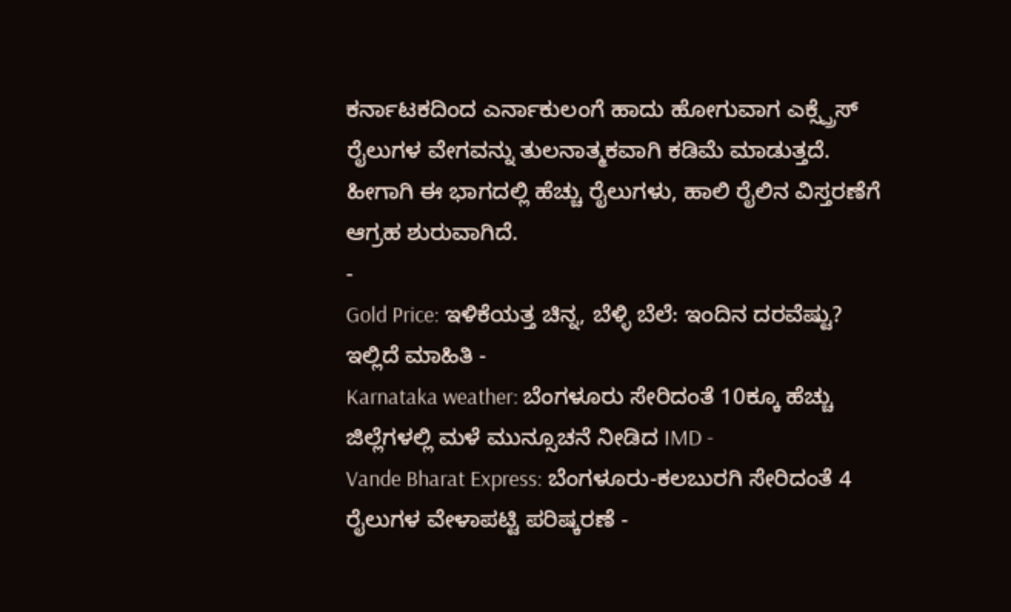ಕರ್ನಾಟಕದಿಂದ ಎರ್ನಾಕುಲಂಗೆ ಹಾದು ಹೋಗುವಾಗ ಎಕ್ಸ್ಪ್ರೆಸ್ ರೈಲುಗಳ ವೇಗವನ್ನು ತುಲನಾತ್ಮಕವಾಗಿ ಕಡಿಮೆ ಮಾಡುತ್ತದೆ. ಹೀಗಾಗಿ ಈ ಭಾಗದಲ್ಲಿ ಹೆಚ್ಚು ರೈಲುಗಳು, ಹಾಲಿ ರೈಲಿನ ವಿಸ್ತರಣೆಗೆ ಆಗ್ರಹ ಶುರುವಾಗಿದೆ.
-
Gold Price: ಇಳಿಕೆಯತ್ತ ಚಿನ್ನ, ಬೆಳ್ಳಿ ಬೆಲೆ: ಇಂದಿನ ದರವೆಷ್ಟು? ಇಲ್ಲಿದೆ ಮಾಹಿತಿ -
Karnataka weather: ಬೆಂಗಳೂರು ಸೇರಿದಂತೆ 10ಕ್ಕೂ ಹೆಚ್ಚು ಜಿಲ್ಲೆಗಳಲ್ಲಿ ಮಳೆ ಮುನ್ಸೂಚನೆ ನೀಡಿದ IMD -
Vande Bharat Express: ಬೆಂಗಳೂರು-ಕಲಬುರಗಿ ಸೇರಿದಂತೆ 4 ರೈಲುಗಳ ವೇಳಾಪಟ್ಟಿ ಪರಿಷ್ಕರಣೆ -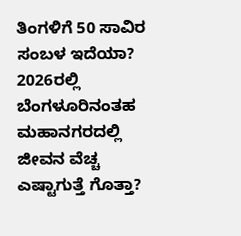ತಿಂಗಳಿಗೆ 50 ಸಾವಿರ ಸಂಬಳ ಇದೆಯಾ? 2026ರಲ್ಲಿ ಬೆಂಗಳೂರಿನಂತಹ ಮಹಾನಗರದಲ್ಲಿ ಜೀವನ ವೆಚ್ಚ ಎಷ್ಟಾಗುತ್ತೆ ಗೊತ್ತಾ?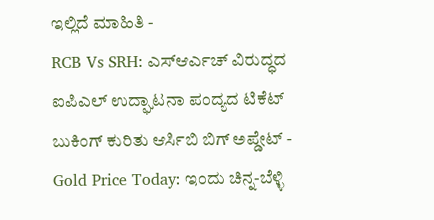ಇಲ್ಲಿದೆ ಮಾಹಿತಿ -
RCB Vs SRH: ಎಸ್ಆರ್ಎಚ್ ವಿರುದ್ಧದ ಐಪಿಎಲ್ ಉದ್ಘಾಟನಾ ಪಂದ್ಯದ ಟಿಕೆಟ್ ಬುಕಿಂಗ್ ಕುರಿತು ಆರ್ಸಿಬಿ ಬಿಗ್ ಅಪ್ಡೇಟ್ -
Gold Price Today: ಇಂದು ಚಿನ್ನ-ಬೆಳ್ಳಿ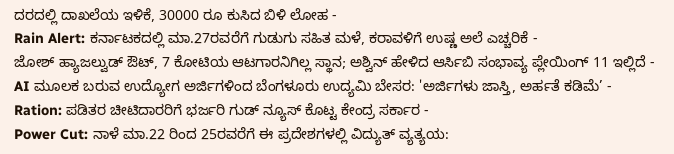ದರದಲ್ಲಿ ದಾಖಲೆಯ ಇಳಿಕೆ, 30000 ರೂ ಕುಸಿದ ಬಿಳಿ ಲೋಹ -
Rain Alert: ಕರ್ನಾಟಕದಲ್ಲಿ ಮಾ.27ರವರೆಗೆ ಗುಡುಗು ಸಹಿತ ಮಳೆ, ಕರಾವಳಿಗೆ ಉಷ್ಣ ಅಲೆ ಎಚ್ಚರಿಕೆ -
ಜೋಶ್ ಹ್ಯಾಜಲ್ವುಡ್ ಔಟ್, 7 ಕೋಟಿಯ ಆಟಗಾರನಿಗಿಲ್ಲ ಸ್ಥಾನ; ಅಶ್ವಿನ್ ಹೇಳಿದ ಆರ್ಸಿಬಿ ಸಂಭಾವ್ಯ ಪ್ಲೇಯಿಂಗ್ 11 ಇಲ್ಲಿದೆ -
AI ಮೂಲಕ ಬರುವ ಉದ್ಯೋಗ ಅರ್ಜಿಗಳಿಂದ ಬೆಂಗಳೂರು ಉದ್ಯಮಿ ಬೇಸರ: 'ಅರ್ಜಿಗಳು ಜಾಸ್ತಿ, ಅರ್ಹತೆ ಕಡಿಮೆ’ -
Ration: ಪಡಿತರ ಚೀಟಿದಾರರಿಗೆ ಭರ್ಜರಿ ಗುಡ್ ನ್ಯೂಸ್ ಕೊಟ್ಟ ಕೇಂದ್ರ ಸರ್ಕಾರ -
Power Cut: ನಾಳೆ ಮಾ.22 ರಿಂದ 25ರವರೆಗೆ ಈ ಪ್ರದೇಶಗಳಲ್ಲಿ ವಿದ್ಯುತ್ ವ್ಯತ್ಯಯ: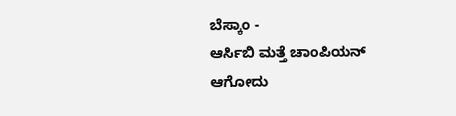ಬೆಸ್ಕಾಂ -
ಆರ್ಸಿಬಿ ಮತ್ತೆ ಚಾಂಪಿಯನ್ ಆಗೋದು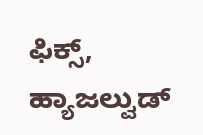ಫಿಕ್ಸ್, ಹ್ಯಾಜಲ್ವುಡ್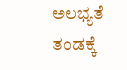ಅಲಭ್ಯತೆ ತಂಡಕ್ಕೆ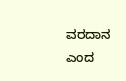ವರದಾನ ಎಂದ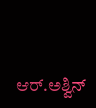ಆರ್.ಅಶ್ವಿನ್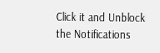Click it and Unblock the Notifications